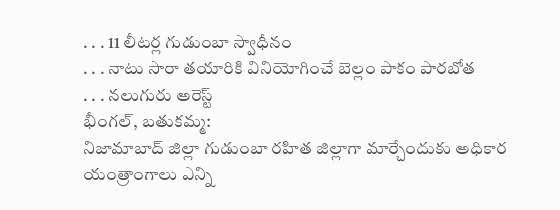. . . 11 లీటర్ల గుడుంబా స్వాధీనం
. . . నాటు సారా తయారికి వినియోగించే బెల్లం పాకం పారబోత
. . . నలుగురు అరెస్ట్
భీంగల్, బతుకమ్మ:
నిజామాబాద్ జిల్లా గుడుంబా రహిత జిల్లాగా మార్చేందుకు అధికార యంత్రాంగాలు ఎన్ని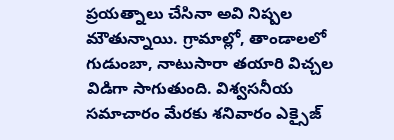ప్రయత్నాలు చేసినా అవి నిష్పల మౌతున్నాయి. గ్రామాల్లో, తాండాలలో గుడుంబా, నాటుసారా తయారి విచ్చల విడిగా సాగుతుంది. విశ్వసనీయ సమాచారం మేరకు శనివారం ఎక్సైజ్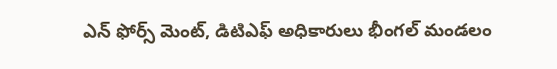ఎన్ ఫోర్స్ మెంట్, డిటిఎఫ్ అధికారులు భీంగల్ మండలం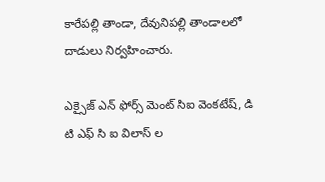కారేపల్లి తాండా, దేవునిపల్లి తాండాలలో దాడులు నిర్వహించారు.

ఎక్సైజ్ ఎన్ ఫోర్స్ మెంట్ సిఐ వెంకటేష్, డి టి ఎఫ్ సి ఐ విలాస్ ల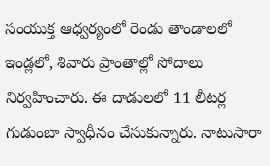సంయుక్త ఆధ్వర్యంలో రెండు తాండాలలో ఇండ్లలో, శివారు ప్రాంతాల్లో సోదాలు నిర్వహించారు. ఈ దాడులలో 11 లీటర్ల గుడుంబా స్వాధీనం చేసుకున్నారు. నాటుసారా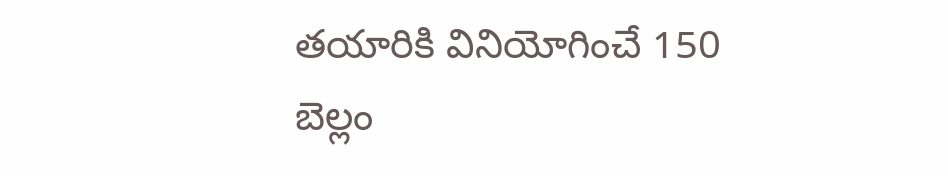తయారికి వినియోగించే 150 బెల్లం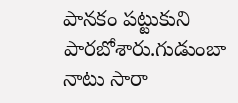పానకం పట్టుకుని పారబోశారు.గుడుంబా నాటు సారా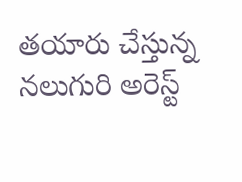తయారు చేస్తున్న నలుగురి అరెస్ట్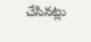చేసినట్లు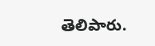తెలిపారు.